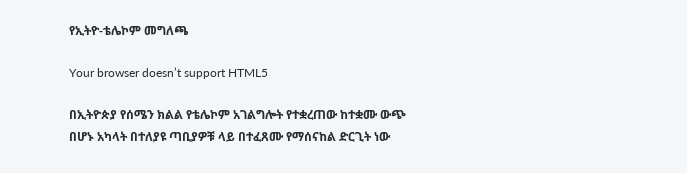የኢትዮ-ቴሌኮም መግለጫ

Your browser doesn’t support HTML5

በኢትዮጵያ የሰሜን ክልል የቴሌኮም አገልግሎት የተቋረጠው ከተቋሙ ውጭ በሆኑ አካላት በተለያዩ ጣቢያዎቹ ላይ በተፈጸሙ የማሰናከል ድርጊት ነው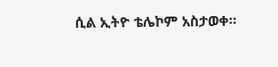ሲል ኢትዮ ቴሌኮም አስታወቀ።